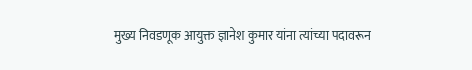मुख्य निवडणूक आयुक्त ज्ञानेश कुमार यांना त्यांच्या पदावरून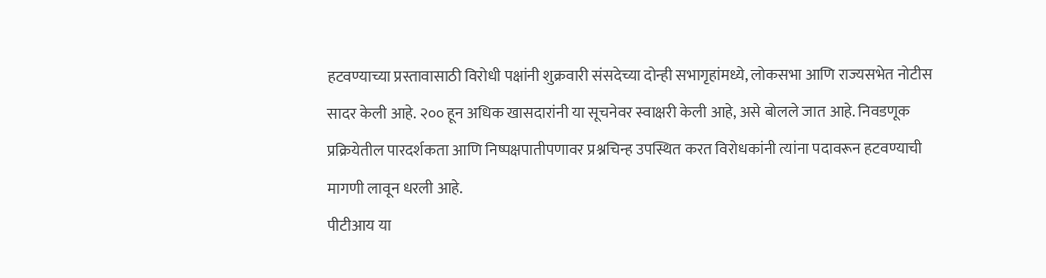हटवण्याच्या प्रस्तावासाठी विरोधी पक्षांनी शुक्रवारी संसदेच्या दोन्ही सभागृहांमध्ये, लोकसभा आणि राज्यसभेत नोटीस सादर केली आहे. २०० हून अधिक खासदारांनी या सूचनेवर स्वाक्षरी केली आहे, असे बोलले जात आहे. निवडणूक प्रक्रियेतील पारदर्शकता आणि निष्पक्षपातीपणावर प्रश्नचिन्ह उपस्थित करत विरोधकांनी त्यांना पदावरून हटवण्याची मागणी लावून धरली आहे.
पीटीआय या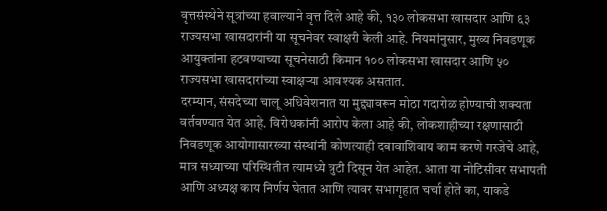वृत्तसंस्थेने सूत्रांच्या हवाल्याने वृत्त दिले आहे की, १३० लोकसभा खासदार आणि ६३ राज्यसभा खासदारांनी या सूचनेवर स्वाक्षरी केली आहे. नियमांनुसार, मुख्य निवडणूक आयुक्तांना हटवण्याच्या सूचनेसाठी किमान १०० लोकसभा खासदार आणि ५० राज्यसभा खासदारांच्या स्वाक्षऱ्या आवश्यक असतात.
दरम्यान, संसदेच्या चालू अधिवेशनात या मुद्द्यावरून मोठा गदारोळ होण्याची शक्यता वर्तवण्यात येत आहे. विरोधकांनी आरोप केला आहे की, लोकशाहीच्या रक्षणासाठी निवडणूक आयोगासारख्या संस्थांनी कोणत्याही दबावाशिवाय काम करणे गरजेचे आहे, मात्र सध्याच्या परिस्थितीत त्यामध्ये त्रुटी दिसून येत आहेत. आता या नोटिसीवर सभापती आणि अध्यक्ष काय निर्णय घेतात आणि त्यावर सभागृहात चर्चा होते का, याकडे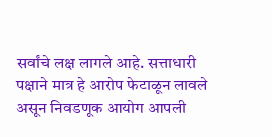सर्वांचे लक्ष लागले आहे. सत्ताधारी पक्षाने मात्र हे आरोप फेटाळून लावले असून निवडणूक आयोग आपली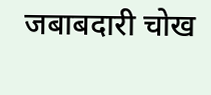जबाबदारी चोख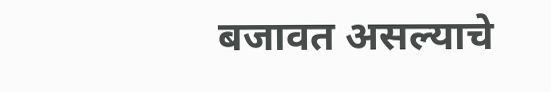बजावत असल्याचे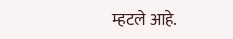म्हटले आहे.